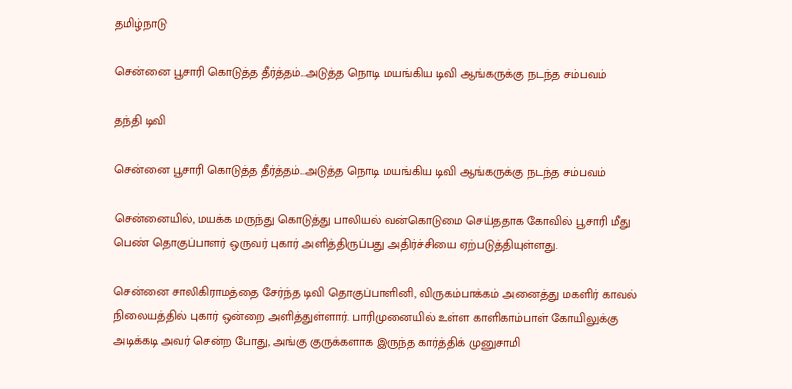தமிழ்நாடு

சென்னை பூசாரி கொடுத்த தீர்த்தம்...அடுத்த நொடி மயங்கிய டிவி ஆங்கருக்கு நடந்த சம்பவம்

தந்தி டிவி

சென்னை பூசாரி கொடுத்த தீர்த்தம்...அடுத்த நொடி மயங்கிய டிவி ஆங்கருக்கு நடந்த சம்பவம்

சென்னையில், மயக்க மருந்து கொடுத்து பாலியல் வன்கொடுமை செய்ததாக கோவில் பூசாரி மீது பெண் தொகுப்பாளர் ஒருவர் புகார் அளித்திருப்பது அதிர்ச்சியை ஏற்படுத்தியுள்ளது.

சென்னை சாலிகிராமத்தை சேர்ந்த டிவி தொகுப்பாளினி, விருகம்பாக்கம் அனைத்து மகளிர் காவல் நிலையத்தில் புகார் ஒன்றை அளித்துள்ளார். பாரிமுனையில் உள்ள காளிகாம்பாள் கோயிலுக்கு அடிக்கடி அவர் சென்ற போது, அங்கு குருக்களாக இருந்த கார்த்திக் முனுசாமி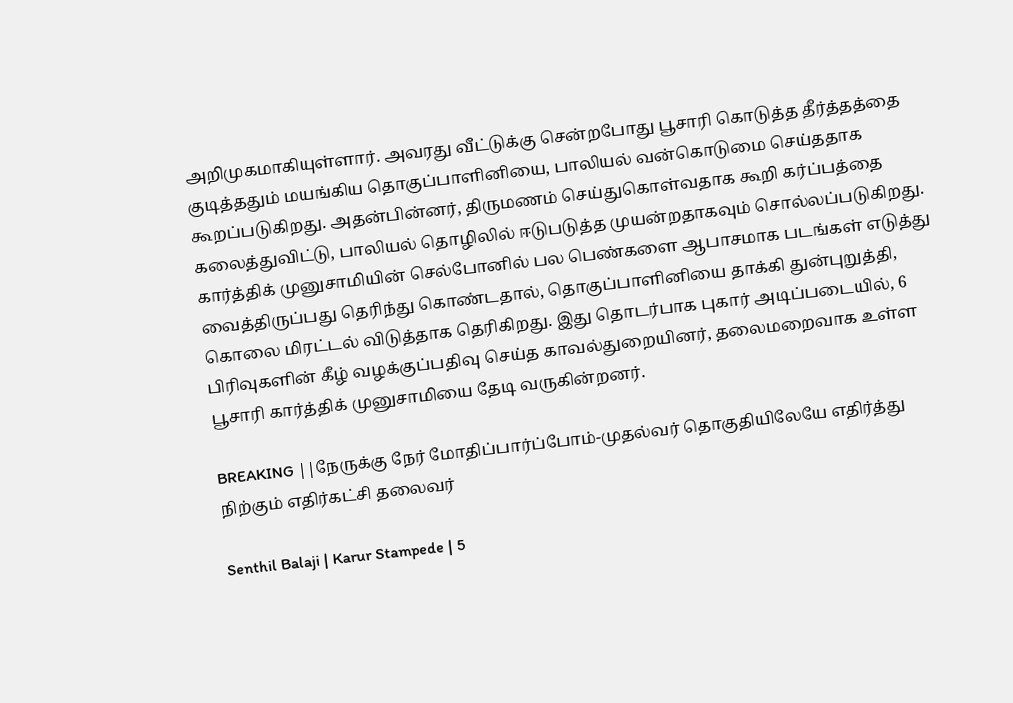அறிமுகமாகியுள்ளார். அவரது வீட்டுக்கு சென்றபோது பூசாரி கொடுத்த தீர்த்த‌த்தை குடித்த‌தும் மயங்கிய தொகுப்பாளினியை, பாலியல் வன்கொடுமை செய்த‌தாக கூறப்படுகிறது. அதன்பின்னர், திருமணம் செய்துகொள்வதாக கூறி கர்ப்பத்தை கலைத்துவிட்டு, பாலியல் தொழிலில் ஈடுபடுத்த முயன்றதாகவும் சொல்லப்படுகிறது. கார்த்திக் முனுசாமியின் செல்போனில் பல பெண்களை ஆபாசமாக படங்கள் எடுத்து வைத்திருப்பது தெரிந்து கொண்ட‌தால், தொகுப்பாளினியை தாக்கி துன்புறுத்தி, கொலை மிரட்டல் விடுத்தாக தெரிகிறது. இது தொடர்பாக புகார் அடிப்படையில், 6 பிரிவுகளின் கீழ் வழக்குப்பதிவு செய்த காவல்துறையினர், தலைமறைவாக உள்ள பூசாரி கார்த்திக் முனுசாமியை தேடி வருகின்றனர்.

BREAKING ||நேருக்கு நேர் மோதிப்பார்ப்போம்-முதல்வர் தொகுதியிலேயே எதிர்த்து நிற்கும் எதிர்கட்சி தலைவர்

Senthil Balaji | Karur Stampede | 5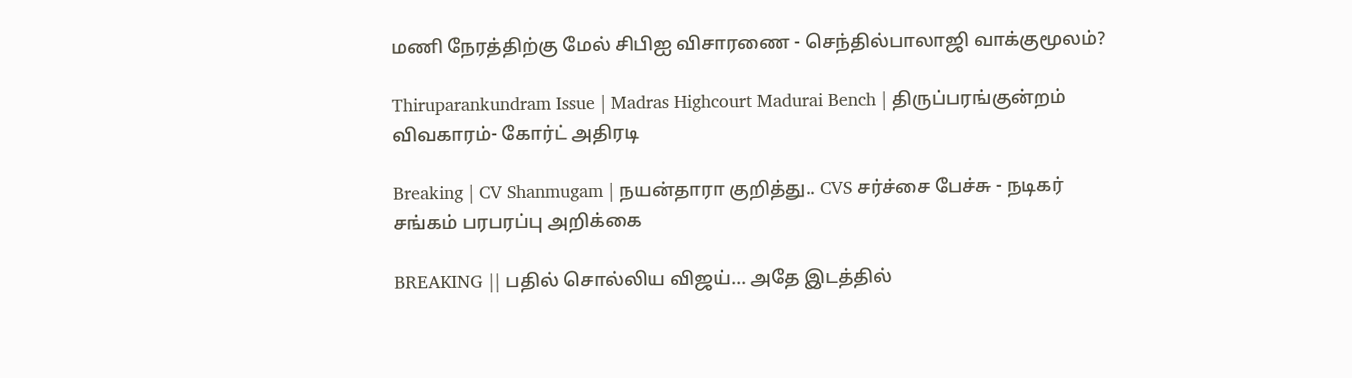மணி நேரத்திற்கு மேல் சிபிஐ விசாரணை - செந்தில்பாலாஜி வாக்குமூலம்?

Thiruparankundram Issue | Madras Highcourt Madurai Bench | திருப்பரங்குன்றம் விவகாரம்- கோர்ட் அதிரடி

Breaking | CV Shanmugam | நயன்தாரா குறித்து.. CVS சர்ச்சை பேச்சு - நடிகர் சங்கம் பரபரப்பு அறிக்கை

BREAKING || பதில் சொல்லிய விஜய்... அதே இடத்தில்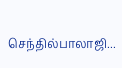செந்தில்பாலாஜி...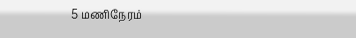5 மணிநேரம்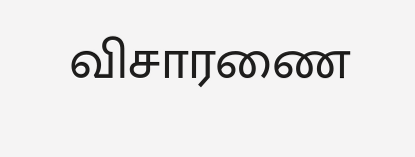விசாரணை